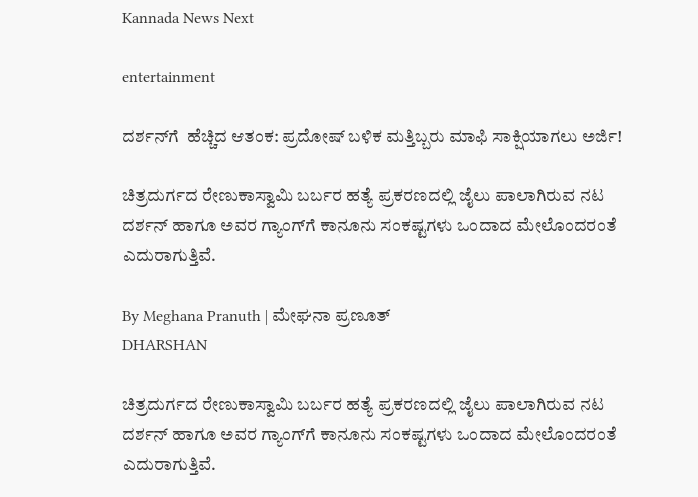Kannada News Next

entertainment

ದರ್ಶನ್‌ಗೆ  ಹೆಚ್ಚಿದ ಆತಂಕ: ಪ್ರದೋಷ್ ಬಳಿಕ ಮತ್ತಿಬ್ಬರು ಮಾಫಿ ಸಾಕ್ಷಿಯಾಗಲು ಅರ್ಜಿ!

ಚಿತ್ರದುರ್ಗದ ರೇಣುಕಾಸ್ವಾಮಿ ಬರ್ಬರ ಹತ್ಯೆ ಪ್ರಕರಣದಲ್ಲಿ ಜೈಲು ಪಾಲಾಗಿರುವ ನಟ ದರ್ಶನ್ ಹಾಗೂ ಅವರ ಗ್ಯಾಂಗ್‌ಗೆ ಕಾನೂನು ಸಂಕಷ್ಟಗಳು ಒಂದಾದ ಮೇಲೊಂದರಂತೆ ಎದುರಾಗುತ್ತಿವೆ.

By Meghana Pranuth | ಮೇಘನಾ ಪ್ರಣೂತ್‌
DHARSHAN

ಚಿತ್ರದುರ್ಗದ ರೇಣುಕಾಸ್ವಾಮಿ ಬರ್ಬರ ಹತ್ಯೆ ಪ್ರಕರಣದಲ್ಲಿ ಜೈಲು ಪಾಲಾಗಿರುವ ನಟ ದರ್ಶನ್ ಹಾಗೂ ಅವರ ಗ್ಯಾಂಗ್‌ಗೆ ಕಾನೂನು ಸಂಕಷ್ಟಗಳು ಒಂದಾದ ಮೇಲೊಂದರಂತೆ ಎದುರಾಗುತ್ತಿವೆ.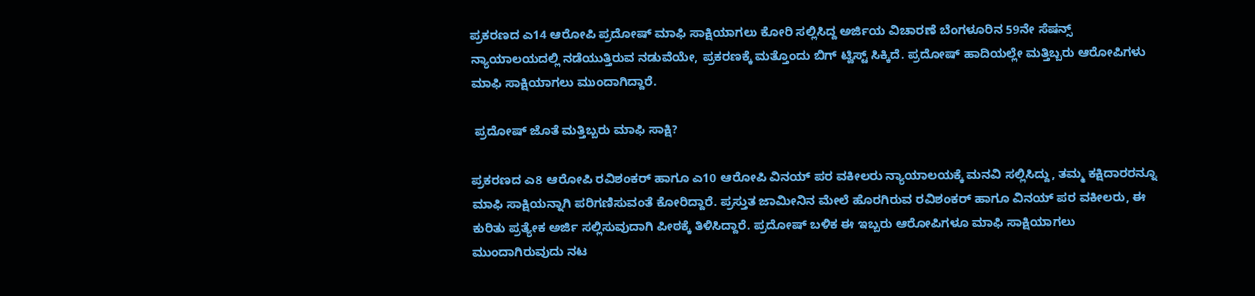ಪ್ರಕರಣದ ಎ14 ಆರೋಪಿ ಪ್ರದೋಷ್ ಮಾಫಿ ಸಾಕ್ಷಿಯಾಗಲು ಕೋರಿ ಸಲ್ಲಿಸಿದ್ದ ಅರ್ಜಿಯ ವಿಚಾರಣೆ ಬೆಂಗಳೂರಿನ 59ನೇ ಸೆಷನ್ಸ್ ನ್ಯಾಯಾಲಯದಲ್ಲಿ ನಡೆಯುತ್ತಿರುವ ನಡುವೆಯೇ, ಪ್ರಕರಣಕ್ಕೆ ಮತ್ತೊಂದು ಬಿಗ್ ಟ್ವಿಸ್ಟ್ ಸಿಕ್ಕಿದೆ. ಪ್ರದೋಷ್ ಹಾದಿಯಲ್ಲೇ ಮತ್ತಿಬ್ಬರು ಆರೋಪಿಗಳು ಮಾಫಿ ಸಾಕ್ಷಿಯಾಗಲು ಮುಂದಾಗಿದ್ದಾರೆ.

 ಪ್ರದೋಷ್ ಜೊತೆ ಮತ್ತಿಬ್ಬರು ಮಾಫಿ ಸಾಕ್ಷಿ?

ಪ್ರಕರಣದ ಎ8 ಆರೋಪಿ ರವಿಶಂಕರ್ ಹಾಗೂ ಎ10 ಆರೋಪಿ ವಿನಯ್ ಪರ ವಕೀಲರು ನ್ಯಾಯಾಲಯಕ್ಕೆ ಮನವಿ ಸಲ್ಲಿಸಿದ್ದು, ತಮ್ಮ ಕಕ್ಷಿದಾರರನ್ನೂ ಮಾಫಿ ಸಾಕ್ಷಿಯನ್ನಾಗಿ ಪರಿಗಣಿಸುವಂತೆ ಕೋರಿದ್ದಾರೆ. ಪ್ರಸ್ತುತ ಜಾಮೀನಿನ ಮೇಲೆ ಹೊರಗಿರುವ ರವಿಶಂಕರ್ ಹಾಗೂ ವಿನಯ್ ಪರ ವಕೀಲರು, ಈ ಕುರಿತು ಪ್ರತ್ಯೇಕ ಅರ್ಜಿ ಸಲ್ಲಿಸುವುದಾಗಿ ಪೀಠಕ್ಕೆ ತಿಳಿಸಿದ್ದಾರೆ. ಪ್ರದೋಷ್ ಬಳಿಕ ಈ ಇಬ್ಬರು ಆರೋಪಿಗಳೂ ಮಾಫಿ ಸಾಕ್ಷಿಯಾಗಲು ಮುಂದಾಗಿರುವುದು ನಟ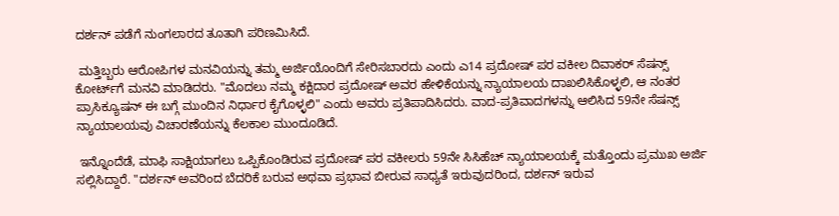ದರ್ಶನ್ ಪಡೆಗೆ ನುಂಗಲಾರದ ತೂತಾಗಿ ಪರಿಣಮಿಸಿದೆ.

 ಮತ್ತಿಬ್ಬರು ಆರೋಪಿಗಳ ಮನವಿಯನ್ನು ತಮ್ಮ ಅರ್ಜಿಯೊಂದಿಗೆ ಸೇರಿಸಬಾರದು ಎಂದು ಎ14 ಪ್ರದೋಷ್ ಪರ ವಕೀಲ ದಿವಾಕರ್ ಸೆಷನ್ಸ್ ಕೋರ್ಟ್‌ಗೆ ಮನವಿ ಮಾಡಿದರು. "ಮೊದಲು ನಮ್ಮ ಕಕ್ಷಿದಾರ ಪ್ರದೋಷ್ ಅವರ ಹೇಳಿಕೆಯನ್ನು ನ್ಯಾಯಾಲಯ ದಾಖಲಿಸಿಕೊಳ್ಳಲಿ, ಆ ನಂತರ ಪ್ರಾಸಿಕ್ಯೂಷನ್ ಈ ಬಗ್ಗೆ ಮುಂದಿನ ನಿರ್ಧಾರ ಕೈಗೊಳ್ಳಲಿ" ಎಂದು ಅವರು ಪ್ರತಿಪಾದಿಸಿದರು. ವಾದ-ಪ್ರತಿವಾದಗಳನ್ನು ಆಲಿಸಿದ 59ನೇ ಸೆಷನ್ಸ್ ನ್ಯಾಯಾಲಯವು ವಿಚಾರಣೆಯನ್ನು ಕೆಲಕಾಲ ಮುಂದೂಡಿದೆ.

 ಇನ್ನೊಂದೆಡೆ, ಮಾಫಿ ಸಾಕ್ಷಿಯಾಗಲು ಒಪ್ಪಿಕೊಂಡಿರುವ ಪ್ರದೋಷ್ ಪರ ವಕೀಲರು 59ನೇ ಸಿಸಿಹೆಚ್ ನ್ಯಾಯಾಲಯಕ್ಕೆ ಮತ್ತೊಂದು ಪ್ರಮುಖ ಅರ್ಜಿ ಸಲ್ಲಿಸಿದ್ದಾರೆ. "ದರ್ಶನ್ ಅವರಿಂದ ಬೆದರಿಕೆ ಬರುವ ಅಥವಾ ಪ್ರಭಾವ ಬೀರುವ ಸಾಧ್ಯತೆ ಇರುವುದರಿಂದ, ದರ್ಶನ್ ಇರುವ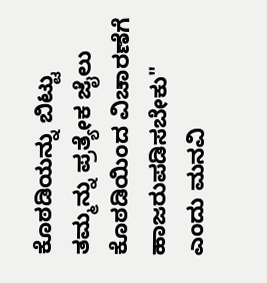ಕೊಠಡಿಯನ್ನು ಬಿಟ್ಟು ತಮ್ಮನ್ನು ಪ್ರತ್ಯೇಕ ಜೈಲು ಕೊಠಡಿಯಿಂದ ವಿಚಾರಣೆಗೆ ಹಾಜರುಪಡಿಸಬೇಕು" ಎಂದು ಮನವಿ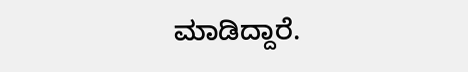ಮಾಡಿದ್ದಾರೆ.